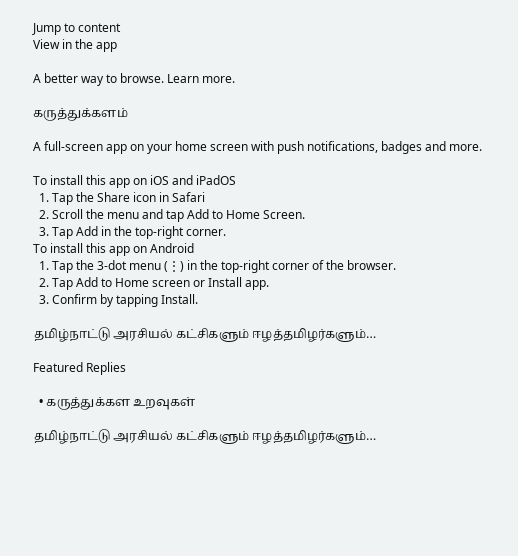Jump to content
View in the app

A better way to browse. Learn more.

கருத்துக்களம்

A full-screen app on your home screen with push notifications, badges and more.

To install this app on iOS and iPadOS
  1. Tap the Share icon in Safari
  2. Scroll the menu and tap Add to Home Screen.
  3. Tap Add in the top-right corner.
To install this app on Android
  1. Tap the 3-dot menu (⋮) in the top-right corner of the browser.
  2. Tap Add to Home screen or Install app.
  3. Confirm by tapping Install.

தமிழ்நாட்டு அரசியல் கட்சிகளும் ஈழத்தமிழர்களும்…

Featured Replies

  • கருத்துக்கள உறவுகள்

தமிழ்நாட்டு அரசியல் கட்சிகளும் ஈழத்தமிழர்களும்…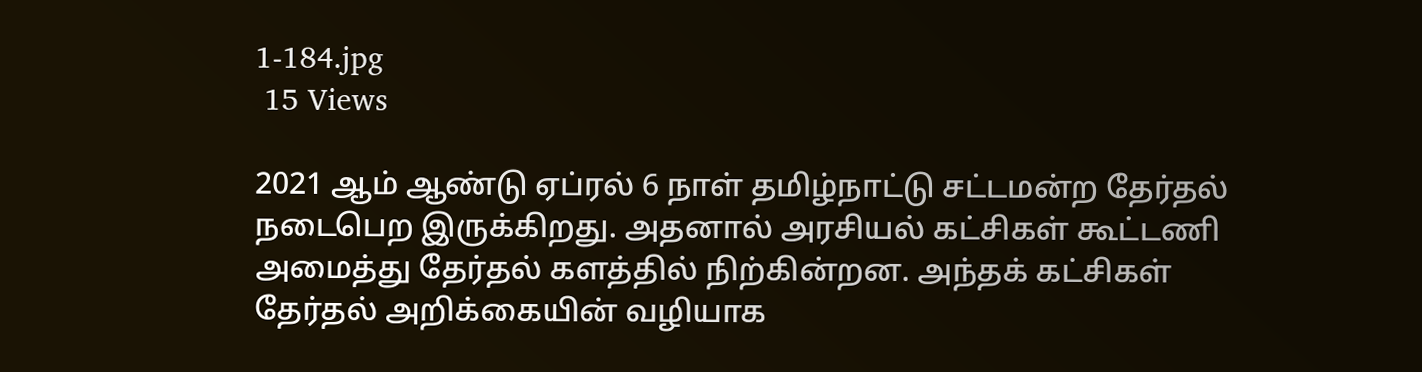1-184.jpg
 15 Views

2021 ஆம் ஆண்டு ஏப்ரல் 6 நாள் தமிழ்நாட்டு சட்டமன்ற தேர்தல் நடைபெற இருக்கிறது. அதனால் அரசியல் கட்சிகள் கூட்டணி அமைத்து தேர்தல் களத்தில் நிற்கின்றன. அந்தக் கட்சிகள் தேர்தல் அறிக்கையின் வழியாக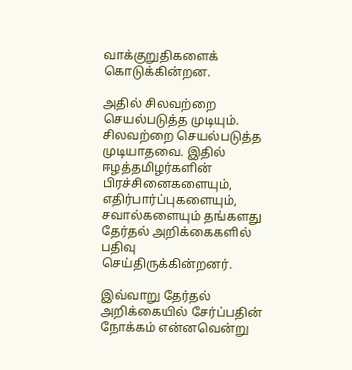வாக்குறுதிகளைக் கொடுக்கின்றன.

அதில் சிலவற்றை செயல்படுத்த முடியும். சிலவற்றை செயல்படுத்த முடியாதவை. இதில் ஈழத்தமிழர்களின் பிரச்சினைகளையும், எதிர்பார்ப்புகளையும், சவால்களையும் தங்களது தேர்தல் அறிக்கைகளில் பதிவு செய்திருக்கின்றனர்.

இவ்வாறு தேர்தல் அறிக்கையில் சேர்ப்பதின் நோக்கம் என்னவென்று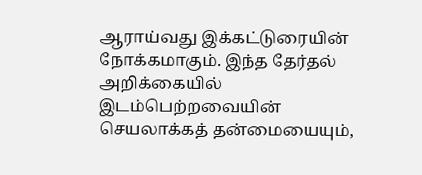ஆராய்வது இக்கட்டுரையின் நோக்கமாகும். இந்த தேர்தல் அறிக்கையில் இடம்பெற்றவையின் செயலாக்கத் தன்மையையும்,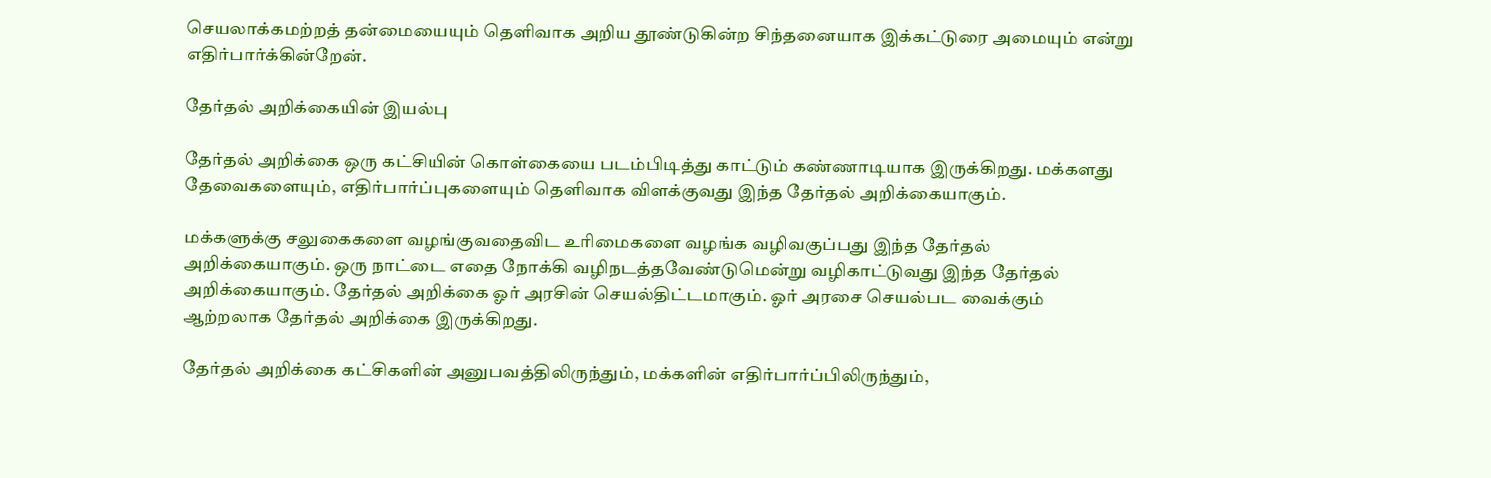செயலாக்கமற்றத் தன்மையையும் தெளிவாக அறிய தூண்டுகின்ற சிந்தனையாக இக்கட்டுரை அமையும் என்று எதிர்பார்க்கின்றேன்.

தேர்தல் அறிக்கையின் இயல்பு

தேர்தல் அறிக்கை ஒரு கட்சியின் கொள்கையை படம்பிடித்து காட்டும் கண்ணாடியாக இருக்கிறது. மக்களது தேவைகளையும், எதிர்பார்ப்புகளையும் தெளிவாக விளக்குவது இந்த தேர்தல் அறிக்கையாகும்.

மக்களுக்கு சலுகைகளை வழங்குவதைவிட உரிமைகளை வழங்க வழிவகுப்பது இந்த தேர்தல் அறிக்கையாகும். ஒரு நாட்டை எதை நோக்கி வழிநடத்தவேண்டுமென்று வழிகாட்டுவது இந்த தேர்தல் அறிக்கையாகும். தேர்தல் அறிக்கை ஓர் அரசின் செயல்திட்டமாகும். ஓர் அரசை செயல்பட வைக்கும் ஆற்றலாக தேர்தல் அறிக்கை இருக்கிறது.

தேர்தல் அறிக்கை கட்சிகளின் அனுபவத்திலிருந்தும், மக்களின் எதிர்பார்ப்பிலிருந்தும்,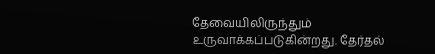தேவையிலிருந்தும் உருவாக்கப்படுகின்றது. தேர்தல்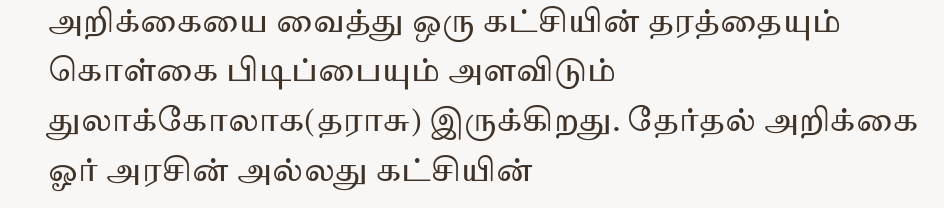அறிக்கையை வைத்து ஒரு கட்சியின் தரத்தையும் கொள்கை பிடிப்பையும் அளவிடும் துலாக்கோலாக(தராசு) இருக்கிறது. தேர்தல் அறிக்கை ஓர் அரசின் அல்லது கட்சியின்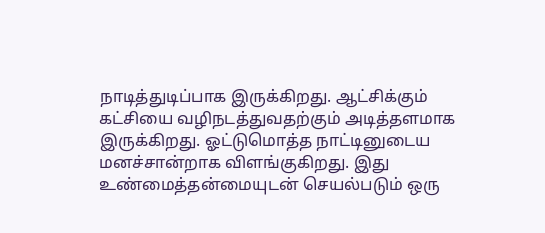நாடித்துடிப்பாக இருக்கிறது. ஆட்சிக்கும் கட்சியை வழிநடத்துவதற்கும் அடித்தளமாக இருக்கிறது. ஓட்டுமொத்த நாட்டினுடைய மனச்சான்றாக விளங்குகிறது. இது உண்மைத்தன்மையுடன் செயல்படும் ஒரு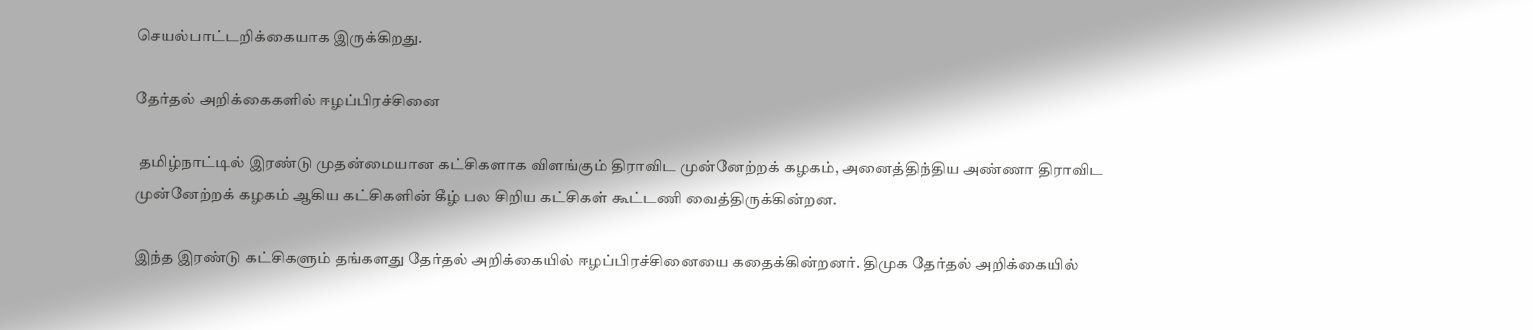செயல்பாட்டறிக்கையாக இருக்கிறது.

தேர்தல் அறிக்கைகளில் ஈழப்பிரச்சினை

 தமிழ்நாட்டில் இரண்டு முதன்மையான கட்சிகளாக விளங்கும் திராவிட முன்னேற்றக் கழகம், அனைத்திந்திய அண்ணா திராவிட முன்னேற்றக் கழகம் ஆகிய கட்சிகளின் கீழ் பல சிறிய கட்சிகள் கூட்டணி வைத்திருக்கின்றன.

இந்த இரண்டு கட்சிகளும் தங்களது தேர்தல் அறிக்கையில் ஈழப்பிரச்சினையை கதைக்கின்றனர். திமுக தேர்தல் அறிக்கையில்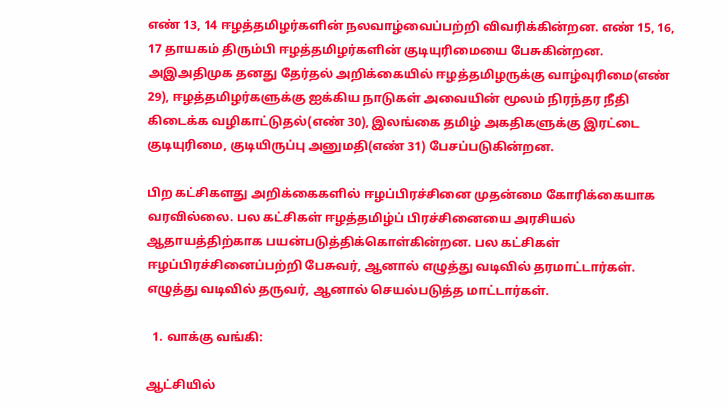எண் 13, 14 ஈழத்தமிழர்களின் நலவாழ்வைப்பற்றி விவரிக்கின்றன. எண் 15, 16, 17 தாயகம் திரும்பி ஈழத்தமிழர்களின் குடியுரிமையை பேசுகின்றன. அஇஅதிமுக தனது தேர்தல் அறிக்கையில் ஈழத்தமிழருக்கு வாழ்வுரிமை(எண் 29), ஈழத்தமிழர்களுக்கு ஐக்கிய நாடுகள் அவையின் மூலம் நிரந்தர நீதி கிடைக்க வழிகாட்டுதல்(எண் 30), இலங்கை தமிழ் அகதிகளுக்கு இரட்டை குடியுரிமை, குடியிருப்பு அனுமதி(எண் 31) பேசப்படுகின்றன.

பிற கட்சிகளது அறிக்கைகளில் ஈழப்பிரச்சினை முதன்மை கோரிக்கையாக வரவில்லை. பல கட்சிகள் ஈழத்தமிழ்ப் பிரச்சினையை அரசியல் ஆதாயத்திற்காக பயன்படுத்திக்கொள்கின்றன. பல கட்சிகள் ஈழப்பிரச்சினைப்பற்றி பேசுவர், ஆனால் எழுத்து வடிவில் தரமாட்டார்கள். எழுத்து வடிவில் தருவர், ஆனால் செயல்படுத்த மாட்டார்கள்.

  1. வாக்கு வங்கி:

ஆட்சியில்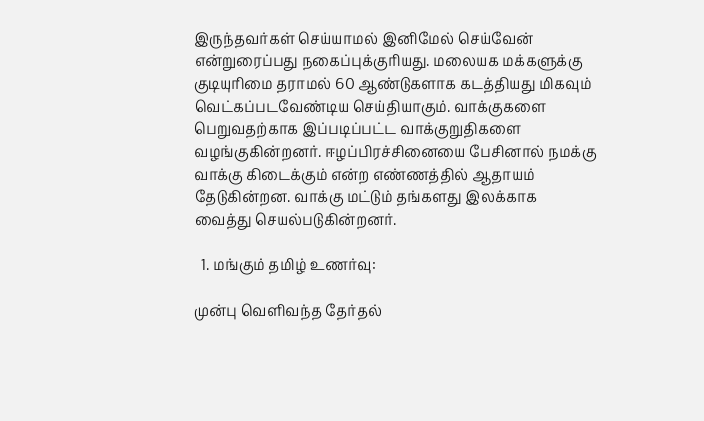இருந்தவர்கள் செய்யாமல் இனிமேல் செய்வேன் என்றுரைப்பது நகைப்புக்குரியது. மலையக மக்களுக்கு குடியுரிமை தராமல் 60 ஆண்டுகளாக கடத்தியது மிகவும் வெட்கப்படவேண்டிய செய்தியாகும். வாக்குகளை பெறுவதற்காக இப்படிப்பட்ட வாக்குறுதிகளை வழங்குகின்றனர். ஈழப்பிரச்சினையை பேசினால் நமக்கு வாக்கு கிடைக்கும் என்ற எண்ணத்தில் ஆதாயம் தேடுகின்றன. வாக்கு மட்டும் தங்களது இலக்காக வைத்து செயல்படுகின்றனர்.

  1. மங்கும் தமிழ் உணர்வு:

முன்பு வெளிவந்த தேர்தல்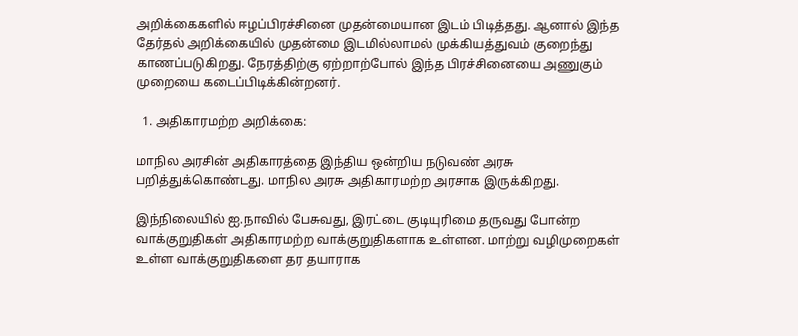அறிக்கைகளில் ஈழப்பிரச்சினை முதன்மையான இடம் பிடித்தது. ஆனால் இந்த தேர்தல் அறிக்கையில் முதன்மை இடமில்லாமல் முக்கியத்துவம் குறைந்து காணப்படுகிறது. நேரத்திற்கு ஏற்றாற்போல் இந்த பிரச்சினையை அணுகும் முறையை கடைப்பிடிக்கின்றனர்.

  1. அதிகாரமற்ற அறிக்கை:

மாநில அரசின் அதிகாரத்தை இந்திய ஒன்றிய நடுவண் அரசு பறித்துக்கொண்டது. மாநில அரசு அதிகாரமற்ற அரசாக இருக்கிறது.

இந்நிலையில் ஐ.நாவில் பேசுவது, இரட்டை குடியுரிமை தருவது போன்ற வாக்குறுதிகள் அதிகாரமற்ற வாக்குறுதிகளாக உள்ளன. மாற்று வழிமுறைகள் உள்ள வாக்குறுதிகளை தர தயாராக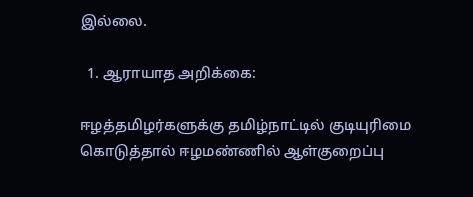இல்லை.

  1. ஆராயாத அறிக்கை:

ஈழத்தமிழர்களுக்கு தமிழ்நாட்டில் குடியுரிமை கொடுத்தால் ஈழமண்ணில் ஆள்குறைப்பு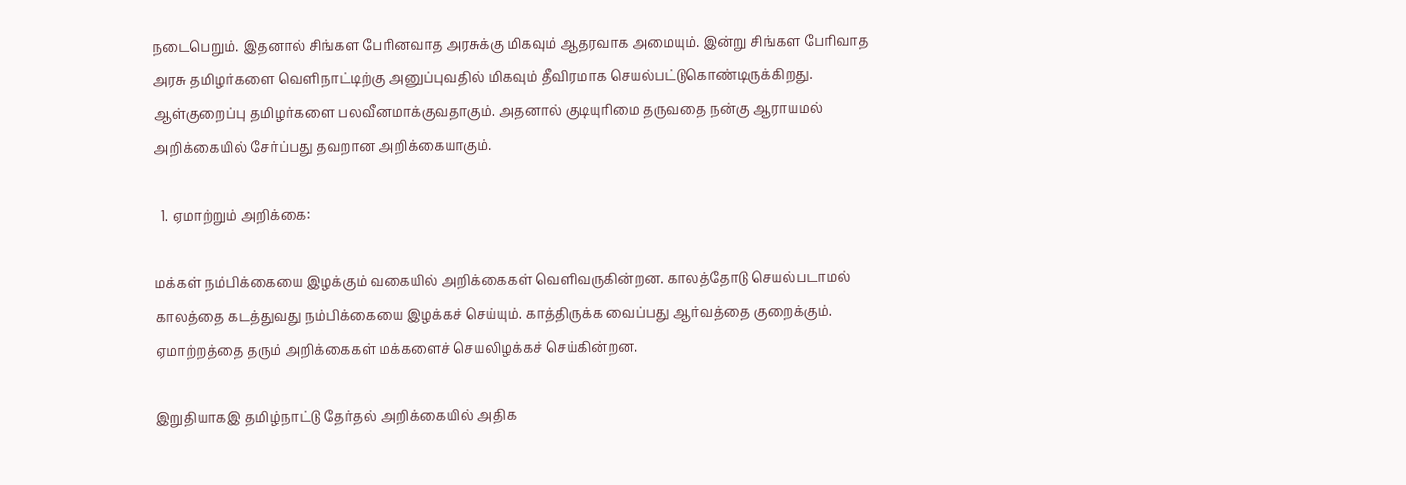நடைபெறும். இதனால் சிங்கள பேரினவாத அரசுக்கு மிகவும் ஆதரவாக அமையும். இன்று சிங்கள பேரிவாத அரசு தமிழர்களை வெளிநாட்டிற்கு அனுப்புவதில் மிகவும் தீவிரமாக செயல்பட்டுகொண்டிருக்கிறது.  ஆள்குறைப்பு தமிழர்களை பலவீனமாக்குவதாகும். அதனால் குடியுரிமை தருவதை நன்கு ஆராயமல் அறிக்கையில் சேர்ப்பது தவறான அறிக்கையாகும்.

  1. ஏமாற்றும் அறிக்கை:

மக்கள் நம்பிக்கையை இழக்கும் வகையில் அறிக்கைகள் வெளிவருகின்றன. காலத்தோடு செயல்படாமல் காலத்தை கடத்துவது நம்பிக்கையை இழக்கச் செய்யும். காத்திருக்க வைப்பது ஆர்வத்தை குறைக்கும். ஏமாற்றத்தை தரும் அறிக்கைகள் மக்களைச் செயலிழக்கச் செய்கின்றன.

இறுதியாகஇ தமிழ்நாட்டு தேர்தல் அறிக்கையில் அதிக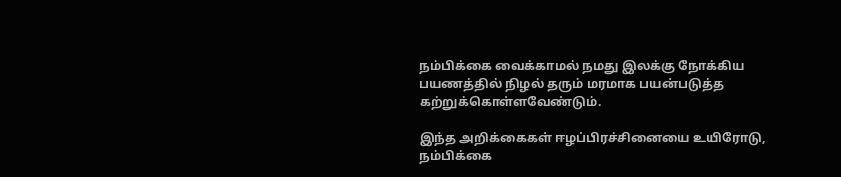நம்பிக்கை வைக்காமல் நமது இலக்கு நோக்கிய பயணத்தில் நிழல் தரும் மரமாக பயன்படுத்த கற்றுக்கொள்ளவேண்டும்.

இந்த அறிக்கைகள் ஈழப்பிரச்சினையை உயிரோடு, நம்பிக்கை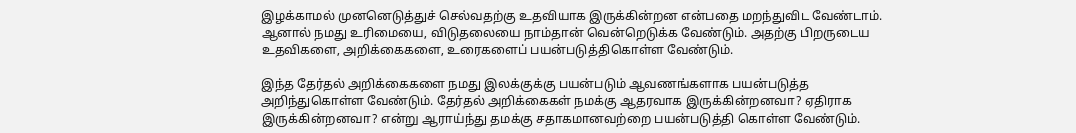இழக்காமல் முனனெடுத்துச் செல்வதற்கு உதவியாக இருக்கின்றன என்பதை மறந்துவிட வேண்டாம். ஆனால் நமது உரிமையை, விடுதலையை நாம்தான் வென்றெடுக்க வேண்டும். அதற்கு பிறருடைய உதவிகளை, அறிக்கைகளை, உரைகளைப் பயன்படுத்திகொள்ள வேண்டும்.

இந்த தேர்தல் அறிக்கைகளை நமது இலக்குக்கு பயன்படும் ஆவணங்களாக பயன்படுத்த அறிந்துகொள்ள வேண்டும். தேர்தல் அறிக்கைகள் நமக்கு ஆதரவாக இருக்கின்றனவா? ஏதிராக இருக்கின்றனவா? என்று ஆராய்ந்து தமக்கு சதாகமானவற்றை பயன்படுத்தி கொள்ள வேண்டும்.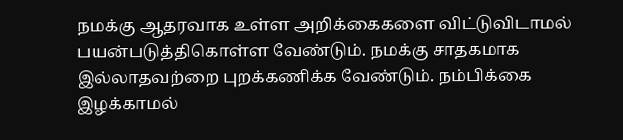நமக்கு ஆதரவாக உள்ள அறிக்கைகளை விட்டுவிடாமல் பயன்படுத்திகொள்ள வேண்டும். நமக்கு சாதகமாக இல்லாதவற்றை புறக்கணிக்க வேண்டும். நம்பிக்கை இழக்காமல்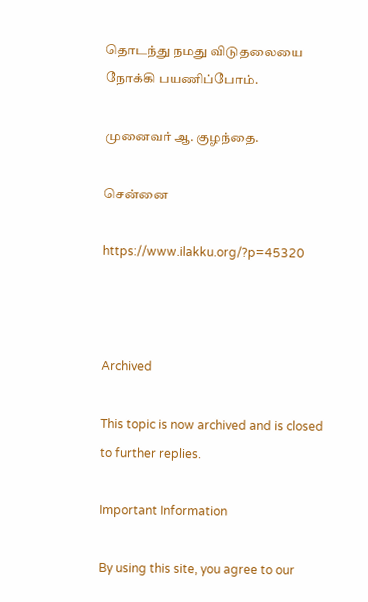தொடந்து நமது விடுதலையை நோக்கி பயணிப்போம்.

முனைவர் ஆ. குழந்தை.

சென்னை

https://www.ilakku.org/?p=45320



Archived

This topic is now archived and is closed to further replies.

Important Information

By using this site, you agree to our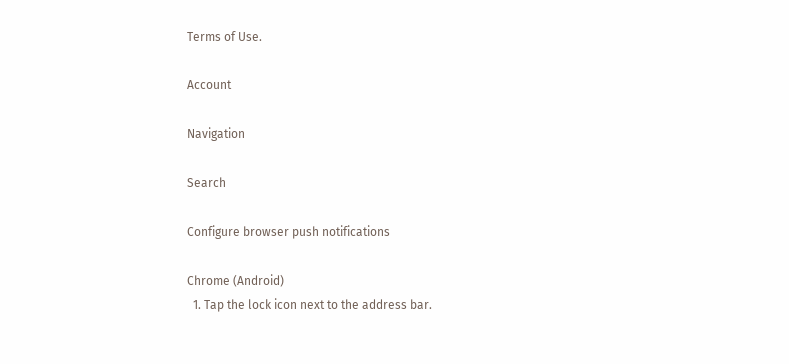Terms of Use.

Account

Navigation

Search

Configure browser push notifications

Chrome (Android)
  1. Tap the lock icon next to the address bar.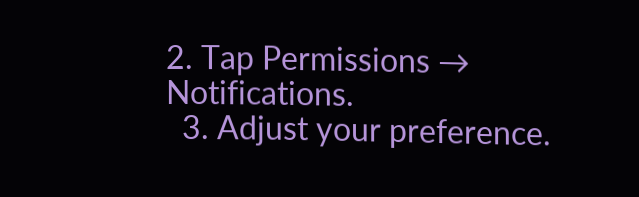2. Tap Permissions → Notifications.
  3. Adjust your preference.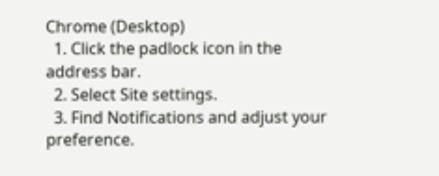Chrome (Desktop)
  1. Click the padlock icon in the address bar.
  2. Select Site settings.
  3. Find Notifications and adjust your preference.